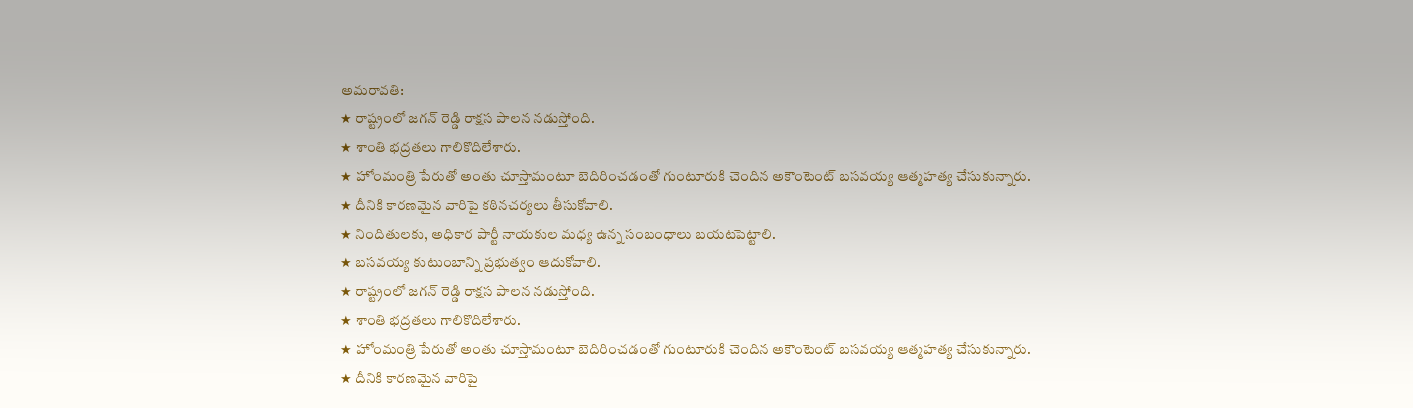అమరావతి:
★ రాష్ట్రంలో జగన్ రెడ్డి రాక్షస పాలన నడుస్తోంది.
★ శాంతి భద్రతలు గాలికొదిలేశారు.
★ హోంమంత్రి పేరుతో అంతు చూస్తామంటూ బెదిరించడంతో గుంటూరుకి చెందిన అకౌంటెంట్ బసవయ్య ఆత్మహత్య చేసుకున్నారు.
★ దీనికి కారణమైన వారిపై కఠినచర్యలు తీసుకోవాలి.
★ నిందితులకు, అధికార పార్టీ నాయకుల మధ్య ఉన్న సంబంధాలు బయటపెట్టాలి.
★ బసవయ్య కుటుంబాన్ని ప్రభుత్వం ఆదుకోవాలి.
★ రాష్ట్రంలో జగన్ రెడ్డి రాక్షస పాలన నడుస్తోంది.
★ శాంతి భద్రతలు గాలికొదిలేశారు.
★ హోంమంత్రి పేరుతో అంతు చూస్తామంటూ బెదిరించడంతో గుంటూరుకి చెందిన అకౌంటెంట్ బసవయ్య ఆత్మహత్య చేసుకున్నారు.
★ దీనికి కారణమైన వారిపై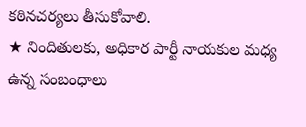కఠినచర్యలు తీసుకోవాలి.
★ నిందితులకు, అధికార పార్టీ నాయకుల మధ్య ఉన్న సంబంధాలు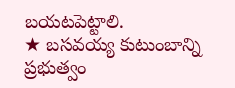బయటపెట్టాలి.
★ బసవయ్య కుటుంబాన్ని ప్రభుత్వం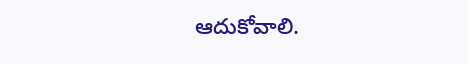ఆదుకోవాలి.